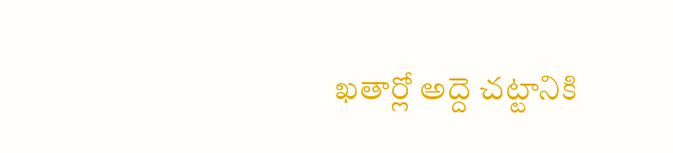ఖతార్లో అద్దె చట్టానికి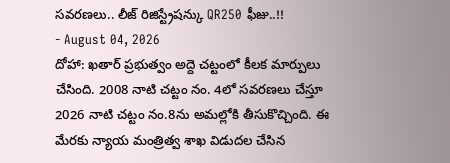సవరణలు.. లీజ్ రిజిస్ట్రేషన్కు QR250 ఫీజు..!!
- August 04, 2026
దోహా: ఖతార్ ప్రభుత్వం అద్దె చట్టంలో కీలక మార్పులు చేసింది. 2008 నాటి చట్టం నం. 4లో సవరణలు చేస్తూ 2026 నాటి చట్టం నం.8ను అమల్లోకి తీసుకొచ్చింది. ఈ మేరకు న్యాయ మంత్రిత్వ శాఖ విడుదల చేసిన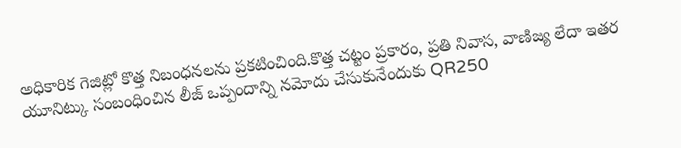అధికారిక గెజిట్లో కొత్త నిబంధనలను ప్రకటించింది.కొత్త చట్టం ప్రకారం, ప్రతి నివాస, వాణిజ్య లేదా ఇతర యూనిట్కు సంబంధించిన లీజ్ ఒప్పందాన్ని నమోదు చేసుకునేందుకు QR250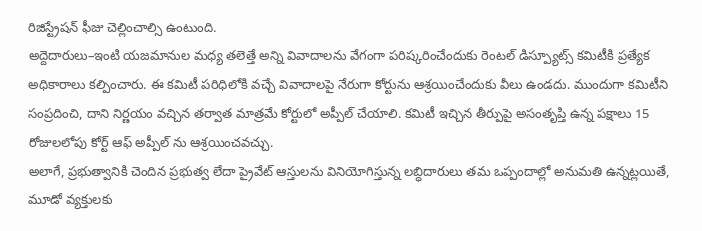రిజిస్ట్రేషన్ ఫీజు చెల్లించాల్సి ఉంటుంది.
అద్దెదారులు–ఇంటి యజమానుల మధ్య తలెత్తే అన్ని వివాదాలను వేగంగా పరిష్కరించేందుకు రెంటల్ డిస్ప్యూట్స్ కమిటీకి ప్రత్యేక అధికారాలు కల్పించారు. ఈ కమిటీ పరిధిలోకి వచ్చే వివాదాలపై నేరుగా కోర్టును ఆశ్రయించేందుకు వీలు ఉండదు. ముందుగా కమిటీని సంప్రదించి, దాని నిర్ణయం వచ్చిన తర్వాత మాత్రమే కోర్టులో అప్పీల్ చేయాలి. కమిటీ ఇచ్చిన తీర్పుపై అసంతృప్తి ఉన్న పక్షాలు 15 రోజులలోపు కోర్ట్ ఆఫ్ అప్పీల్ ను ఆశ్రయించవచ్చు.
అలాగే, ప్రభుత్వానికి చెందిన ప్రభుత్వ లేదా ప్రైవేట్ ఆస్తులను వినియోగిస్తున్న లబ్ధిదారులు తమ ఒప్పందాల్లో అనుమతి ఉన్నట్లయితే, మూడో వ్యక్తులకు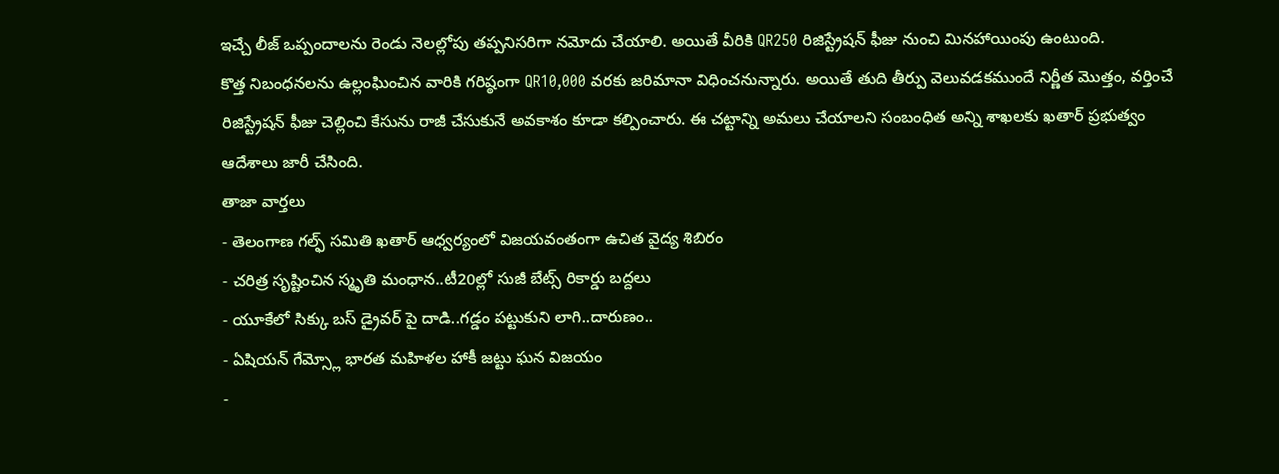ఇచ్చే లీజ్ ఒప్పందాలను రెండు నెలల్లోపు తప్పనిసరిగా నమోదు చేయాలి. అయితే వీరికి QR250 రిజిస్ట్రేషన్ ఫీజు నుంచి మినహాయింపు ఉంటుంది.
కొత్త నిబంధనలను ఉల్లంఘించిన వారికి గరిష్ఠంగా QR10,000 వరకు జరిమానా విధించనున్నారు. అయితే తుది తీర్పు వెలువడకముందే నిర్ణీత మొత్తం, వర్తించే రిజిస్ట్రేషన్ ఫీజు చెల్లించి కేసును రాజీ చేసుకునే అవకాశం కూడా కల్పించారు. ఈ చట్టాన్ని అమలు చేయాలని సంబంధిత అన్ని శాఖలకు ఖతార్ ప్రభుత్వం ఆదేశాలు జారీ చేసింది.
తాజా వార్తలు
- తెలంగాణ గల్ఫ్ సమితి ఖతార్ ఆధ్వర్యంలో విజయవంతంగా ఉచిత వైద్య శిబిరం
- చరిత్ర సృష్టించిన స్మృతి మంధాన..టీ20ల్లో సుజీ బేట్స్ రికార్డు బద్దలు
- యూకేలో సిక్కు బస్ డ్రైవర్ పై దాడి..గడ్డం పట్టుకుని లాగి..దారుణం..
- ఏషియన్ గేమ్స్లో భారత మహిళల హాకీ జట్టు ఘన విజయం
-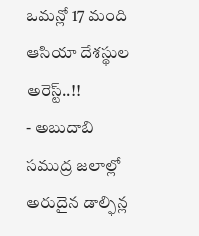ఒమన్లో 17 మంది ఆసియా దేశస్థుల అరెస్ట్..!!
- అబుదాబి సముద్ర జలాల్లో అరుదైన డాల్ఫిన్ల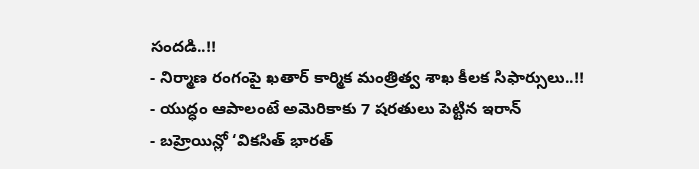సందడి..!!
- నిర్మాణ రంగంపై ఖతార్ కార్మిక మంత్రిత్వ శాఖ కీలక సిఫార్సులు..!!
- యుద్ధం ఆపాలంటే అమెరికాకు 7 షరతులు పెట్టిన ఇరాన్
- బహ్రెయిన్లో ‘వికసిత్ భారత్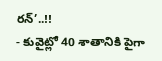రన్’..!!
- కువైట్లో 40 శాతానికి పైగా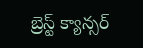బ్రెస్ట్ క్యాన్సర్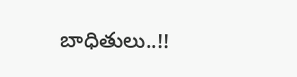బాధితులు..!!